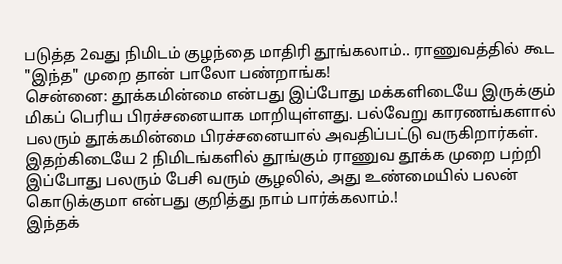படுத்த 2வது நிமிடம் குழந்தை மாதிரி தூங்கலாம்.. ராணுவத்தில் கூட "இந்த" முறை தான் பாலோ பண்றாங்க!
சென்னை: தூக்கமின்மை என்பது இப்போது மக்களிடையே இருக்கும் மிகப் பெரிய பிரச்சனையாக மாறியுள்ளது. பல்வேறு காரணங்களால் பலரும் தூக்கமின்மை பிரச்சனையால் அவதிப்பட்டு வருகிறார்கள். இதற்கிடையே 2 நிமிடங்களில் தூங்கும் ராணுவ தூக்க முறை பற்றி இப்போது பலரும் பேசி வரும் சூழலில், அது உண்மையில் பலன் கொடுக்குமா என்பது குறித்து நாம் பார்க்கலாம்.!
இந்தக்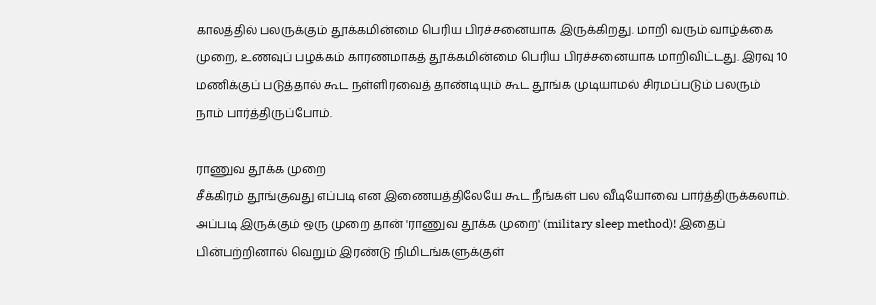காலத்தில் பலருக்கும் தூக்கமின்மை பெரிய பிரச்சனையாக இருக்கிறது. மாறி வரும் வாழ்க்கை முறை, உணவுப் பழக்கம் காரணமாகத் தூக்கமின்மை பெரிய பிரச்சனையாக மாறிவிட்டது. இரவு 10 மணிக்குப் படுத்தால் கூட நள்ளிரவைத் தாண்டியும் கூட தூங்க முடியாமல் சிரமப்படும் பலரும் நாம் பார்த்திருப்போம்.

ராணுவ தூக்க முறை
சீக்கிரம் தூங்குவது எப்படி என இணையத்திலேயே கூட நீங்கள் பல வீடியோவை பார்த்திருக்கலாம். அப்படி இருக்கும் ஒரு முறை தான் 'ராணுவ தூக்க முறை' (military sleep method)! இதைப் பின்பற்றினால் வெறும் இரண்டு நிமிடங்களுக்குள்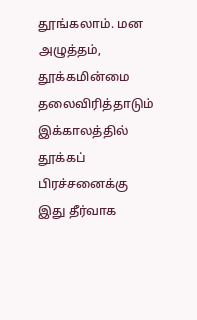தூங்கலாம். மன அழுத்தம், தூக்கமின்மை தலைவிரித்தாடும் இக்காலத்தில் தூக்கப் பிரச்சனைக்கு இது தீர்வாக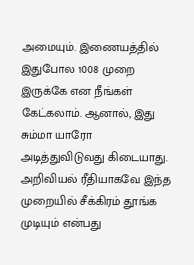அமையும். இணையத்தில் இதுபோல 1008 முறை இருக்கே என நீங்கள் கேட்கலாம். ஆனால், இது சும்மா யாரோ அடித்துவிடுவது கிடையாது. அறிவியல் ரீதியாகவே இந்த முறையில் சீக்கிரம் தூங்க முடியும் என்பது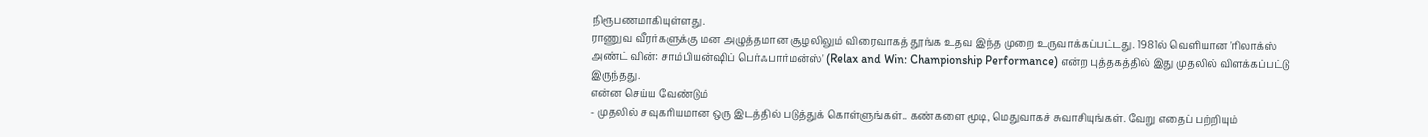நிரூபணமாகியுள்ளது.
ராணுவ வீரர்களுக்கு மன அழுத்தமான சூழலிலும் விரைவாகத் தூங்க உதவ இந்த முறை உருவாக்கப்பட்டது. 1981ல் வெளியான 'ரிலாக்ஸ் அண்ட் வின்: சாம்பியன்ஷிப் பெர்ஃபார்மன்ஸ்' (Relax and Win: Championship Performance) என்ற புத்தகத்தில் இது முதலில் விளக்கப்பட்டு இருந்தது.
என்ன செய்ய வேண்டும்
- முதலில் சவுகரியமான ஒரு இடத்தில் படுத்துக் கொள்ளுங்கள்.. கண்களை மூடி, மெதுவாகச் சுவாசியுங்கள். வேறு எதைப் பற்றியும்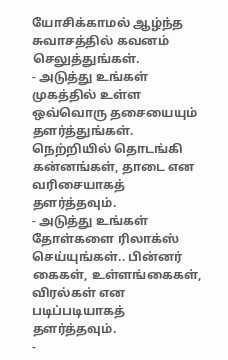யோசிக்காமல் ஆழ்ந்த சுவாசத்தில் கவனம் செலுத்துங்கள்.
- அடுத்து உங்கள் முகத்தில் உள்ள ஒவ்வொரு தசையையும் தளர்த்துங்கள். நெற்றியில் தொடங்கி கன்னங்கள், தாடை என வரிசையாகத் தளர்த்தவும்.
- அடுத்து உங்கள் தோள்களை ரிலாக்ஸ் செய்யுங்கள்.. பின்னர் கைகள், உள்ளங்கைகள், விரல்கள் என படிப்படியாகத் தளர்த்தவும்.
-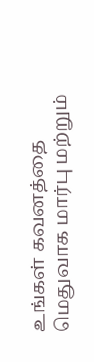உங்கள் கவனத்தை மெதுவாக மார்பு மற்றும்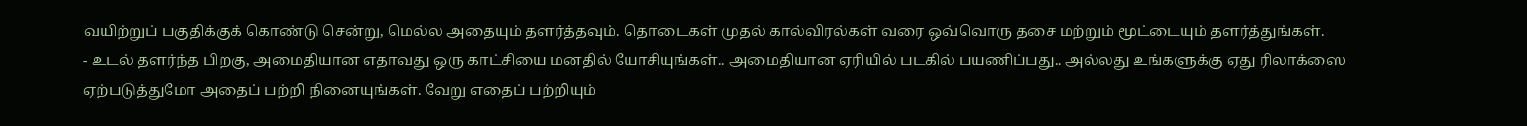வயிற்றுப் பகுதிக்குக் கொண்டு சென்று, மெல்ல அதையும் தளர்த்தவும். தொடைகள் முதல் கால்விரல்கள் வரை ஒவ்வொரு தசை மற்றும் மூட்டையும் தளர்த்துங்கள்.
- உடல் தளர்ந்த பிறகு, அமைதியான எதாவது ஒரு காட்சியை மனதில் யோசியுங்கள்.. அமைதியான ஏரியில் படகில் பயணிப்பது.. அல்லது உங்களுக்கு ஏது ரிலாக்ஸை ஏற்படுத்துமோ அதைப் பற்றி நினையுங்கள். வேறு எதைப் பற்றியும்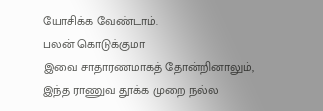யோசிக்க வேண்டாம்.
பலன் கொடுக்குமா
இவை சாதாரணமாகத் தோன்றினாலும், இந்த ராணுவ தூக்க முறை நல்ல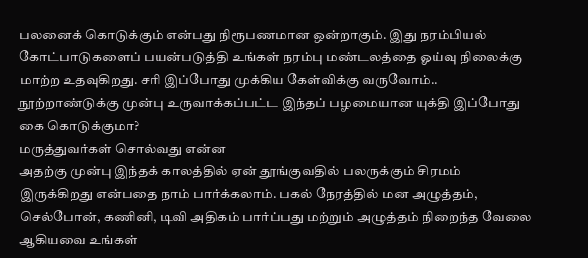பலனைக் கொடுக்கும் என்பது நிரூபணமான ஒன்றாகும். இது நரம்பியல் கோட்பாடுகளைப் பயன்படுத்தி உங்கள் நரம்பு மண்டலத்தை ஓய்வு நிலைக்கு மாற்ற உதவுகிறது. சரி இப்போது முக்கிய கேள்விக்கு வருவோம்.. நூற்றாண்டுக்கு முன்பு உருவாக்கப்பட்ட இந்தப் பழமையான யுக்தி இப்போது கை கொடுக்குமா?
மருத்துவர்கள் சொல்வது என்ன
அதற்கு முன்பு இந்தக் காலத்தில் ஏன் தூங்குவதில் பலருக்கும் சிரமம் இருக்கிறது என்பதை நாம் பார்க்கலாம். பகல் நேரத்தில் மன அழுத்தம், செல்போன், கணினி, டிவி அதிகம் பார்ப்பது மற்றும் அழுத்தம் நிறைந்த வேலை ஆகியவை உங்கள்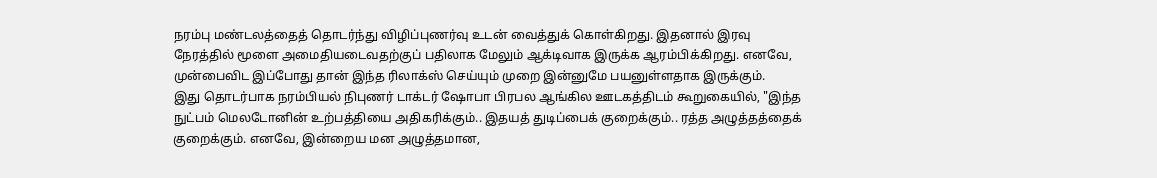நரம்பு மண்டலத்தைத் தொடர்ந்து விழிப்புணர்வு உடன் வைத்துக் கொள்கிறது. இதனால் இரவு நேரத்தில் மூளை அமைதியடைவதற்குப் பதிலாக மேலும் ஆக்டிவாக இருக்க ஆரம்பிக்கிறது. எனவே, முன்பைவிட இப்போது தான் இந்த ரிலாக்ஸ் செய்யும் முறை இன்னுமே பயனுள்ளதாக இருக்கும்.
இது தொடர்பாக நரம்பியல் நிபுணர் டாக்டர் ஷோபா பிரபல ஆங்கில ஊடகத்திடம் கூறுகையில், "இந்த நுட்பம் மெலடோனின் உற்பத்தியை அதிகரிக்கும்.. இதயத் துடிப்பைக் குறைக்கும்.. ரத்த அழுத்தத்தைக் குறைக்கும். எனவே, இன்றைய மன அழுத்தமான,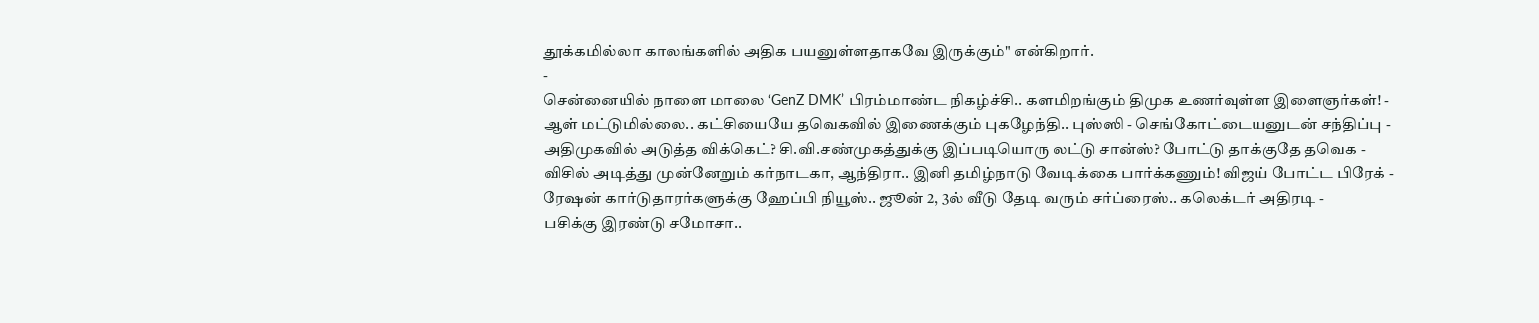தூக்கமில்லா காலங்களில் அதிக பயனுள்ளதாகவே இருக்கும்" என்கிறார்.
-
சென்னையில் நாளை மாலை ‘GenZ DMK’ பிரம்மாண்ட நிகழ்ச்சி.. களமிறங்கும் திமுக உணர்வுள்ள இளைஞர்கள்! -
ஆள் மட்டுமில்லை.. கட்சியையே தவெகவில் இணைக்கும் புகழேந்தி.. புஸ்ஸி - செங்கோட்டையனுடன் சந்திப்பு -
அதிமுகவில் அடுத்த விக்கெட்? சி.வி.சண்முகத்துக்கு இப்படியொரு லட்டு சான்ஸ்? போட்டு தாக்குதே தவெக -
விசில் அடித்து முன்னேறும் கர்நாடகா, ஆந்திரா.. இனி தமிழ்நாடு வேடிக்கை பார்க்கணும்! விஜய் போட்ட பிரேக் -
ரேஷன் கார்டுதாரர்களுக்கு ஹேப்பி நியூஸ்.. ஜூன் 2, 3ல் வீடு தேடி வரும் சர்ப்ரைஸ்.. கலெக்டர் அதிரடி -
பசிக்கு இரண்டு சமோசா..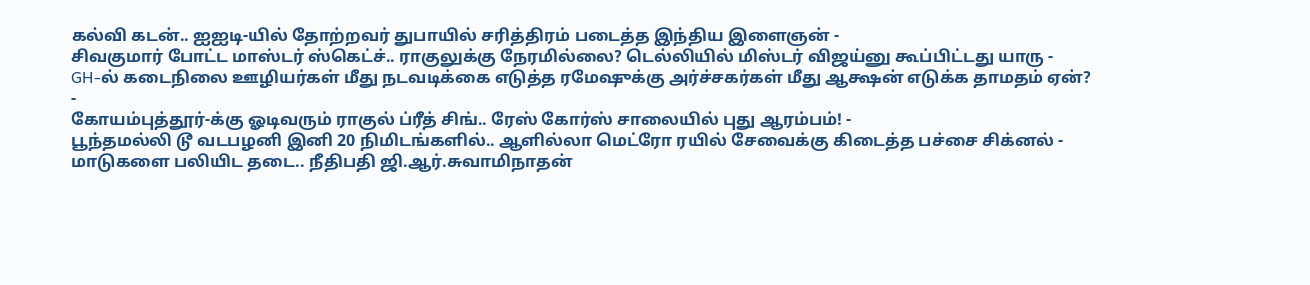கல்வி கடன்.. ஐஐடி-யில் தோற்றவர் துபாயில் சரித்திரம் படைத்த இந்திய இளைஞன் -
சிவகுமார் போட்ட மாஸ்டர் ஸ்கெட்ச்.. ராகுலுக்கு நேரமில்லை? டெல்லியில் மிஸ்டர் விஜய்னு கூப்பிட்டது யாரு -
GH-ல் கடைநிலை ஊழியர்கள் மீது நடவடிக்கை எடுத்த ரமேஷுக்கு அர்ச்சகர்கள் மீது ஆக்ஷன் எடுக்க தாமதம் ஏன்? -
கோயம்புத்தூர்-க்கு ஓடிவரும் ராகுல் ப்ரீத் சிங்.. ரேஸ் கோர்ஸ் சாலையில் புது ஆரம்பம்! -
பூந்தமல்லி டூ வடபழனி இனி 20 நிமிடங்களில்.. ஆளில்லா மெட்ரோ ரயில் சேவைக்கு கிடைத்த பச்சை சிக்னல் -
மாடுகளை பலியிட தடை.. நீதிபதி ஜி.ஆர்.சுவாமிநாதன்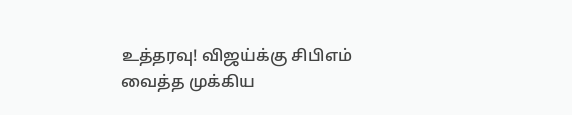உத்தரவு! விஜய்க்கு சிபிஎம் வைத்த முக்கிய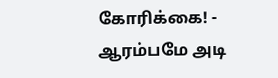கோரிக்கை! -
ஆரம்பமே அடி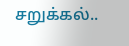சறுக்கல்..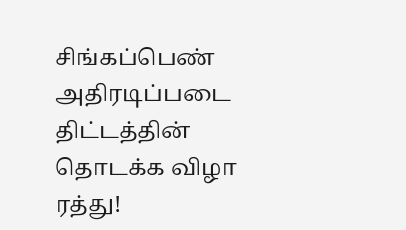சிங்கப்பெண் அதிரடிப்படை திட்டத்தின் தொடக்க விழா ரத்து!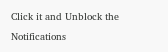Click it and Unblock the Notifications